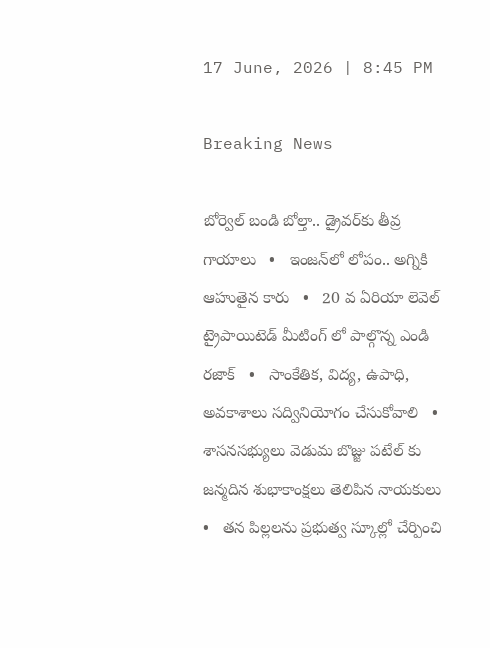17 June, 2026 | 8:45 PM

Breaking News

బోర్వెల్ బండి బోల్తా.. డ్రైవర్‌కు తీవ్ర గాయాలు   •   ఇంజన్‌లో లోపం.. అగ్నికి ఆహుతైన కారు   •   20 వ ఏరియా లెవెల్ ట్రైపాయిటెడ్ మీటింగ్ లో పాల్గొన్న ఎండి రజాక్   •   సాంకేతిక, విద్య, ఉపాధి, అవకాశాలు సద్వినియోగం చేసుకోవాలి   •   శాసనసభ్యులు వెడుమ బొజ్జు పటేల్ కు జన్మదిన శుభాకాంక్షలు తెలిపిన నాయకులు   •   తన పిల్లలను ప్రభుత్వ స్కూల్లో చేర్పించి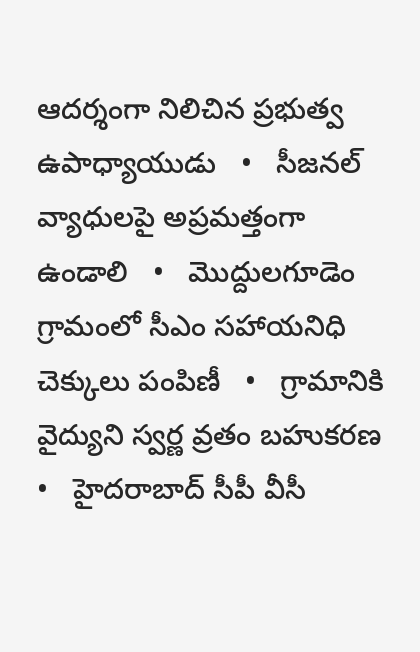ఆదర్శంగా నిలిచిన ప్రభుత్వ ఉపాధ్యాయుడు   •   సీజనల్ వ్యాధులపై అప్రమత్తంగా ఉండాలి   •   మొద్దులగూడెం గ్రామంలో సీఎం సహాయనిధి చెక్కులు పంపిణీ   •   గ్రామానికి వైద్యుని స్వర్ణ వ్రతం బహుకరణ   •   హైదరాబాద్ సీపీ వీసీ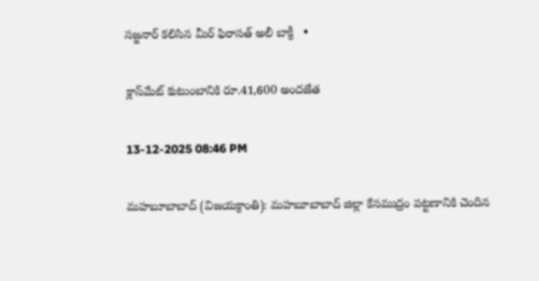సజ్జనార్ కలిసిన మీర్ ఫిరాసత్ అలీ బాక్రీ   •

క్లాస్‌మేట్ కుటుంబానికి రూ.41,600 అందజేత

13-12-2025 08:46 PM

మహబూబాబాద్ (విజయక్రాంతి): మహబూబాబాద్ జిల్లా కేసముద్రం పట్టణానికి చెందిన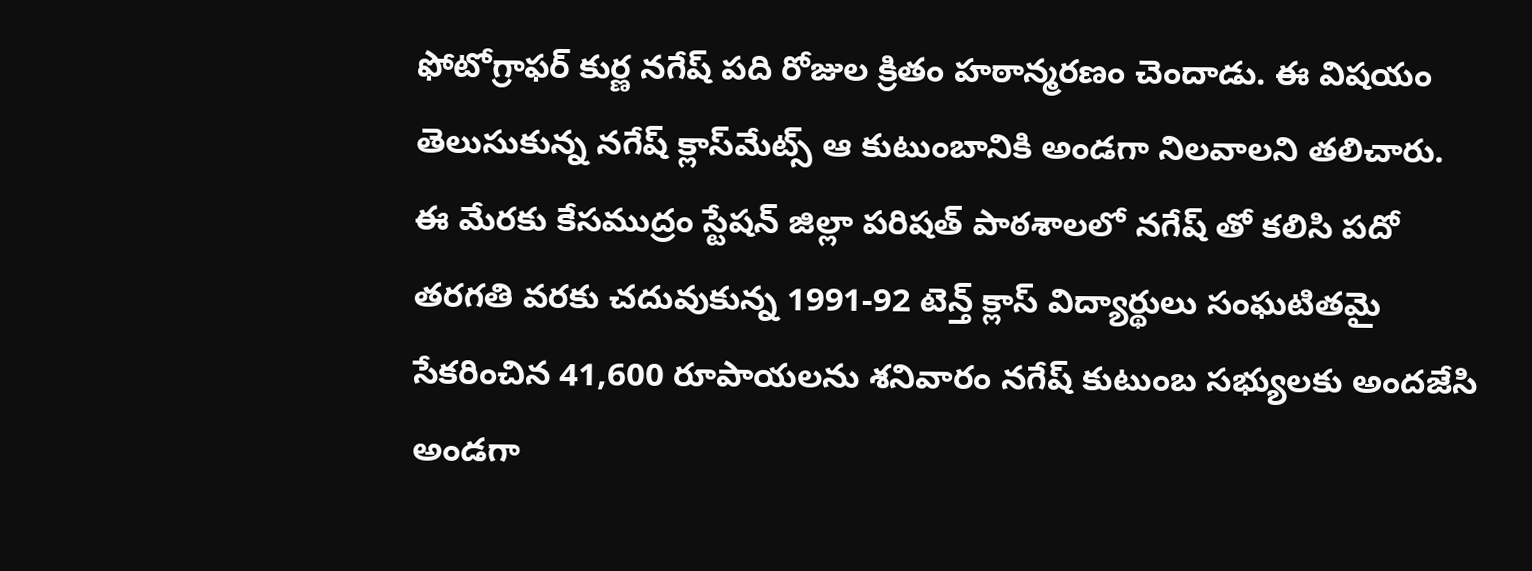ఫోటోగ్రాఫర్ కుర్ణ నగేష్ పది రోజుల క్రితం హఠాన్మరణం చెందాడు. ఈ విషయం తెలుసుకున్న నగేష్ క్లాస్‌మేట్స్ ఆ కుటుంబానికి అండగా నిలవాలని తలిచారు. ఈ మేరకు కేసముద్రం స్టేషన్ జిల్లా పరిషత్ పాఠశాలలో నగేష్ తో కలిసి పదో తరగతి వరకు చదువుకున్న 1991-92 టెన్త్ క్లాస్ విద్యార్థులు సంఘటితమై సేకరించిన 41,600 రూపాయలను శనివారం నగేష్ కుటుంబ సభ్యులకు అందజేసి అండగా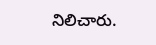నిలిచారు.